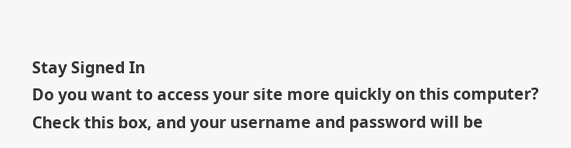Stay Signed In
Do you want to access your site more quickly on this computer? Check this box, and your username and password will be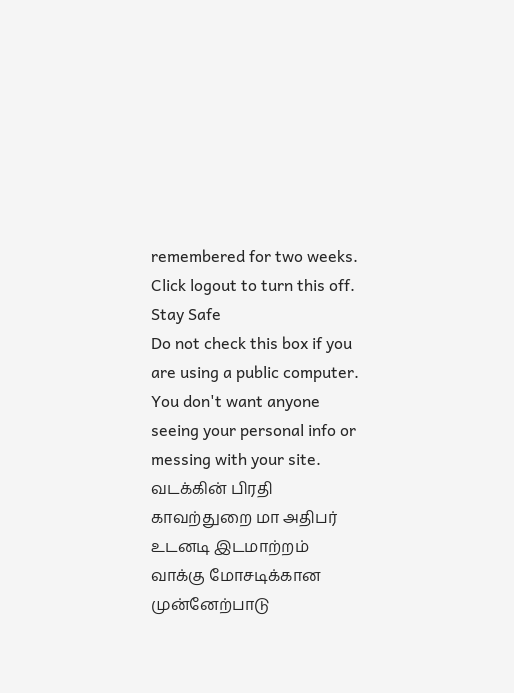remembered for two weeks. Click logout to turn this off.
Stay Safe
Do not check this box if you are using a public computer. You don't want anyone seeing your personal info or messing with your site.
வடக்கின் பிரதி காவற்துறை மா அதிபர் உடனடி இடமாற்றம் வாக்கு மோசடிக்கான முன்னேற்பாடு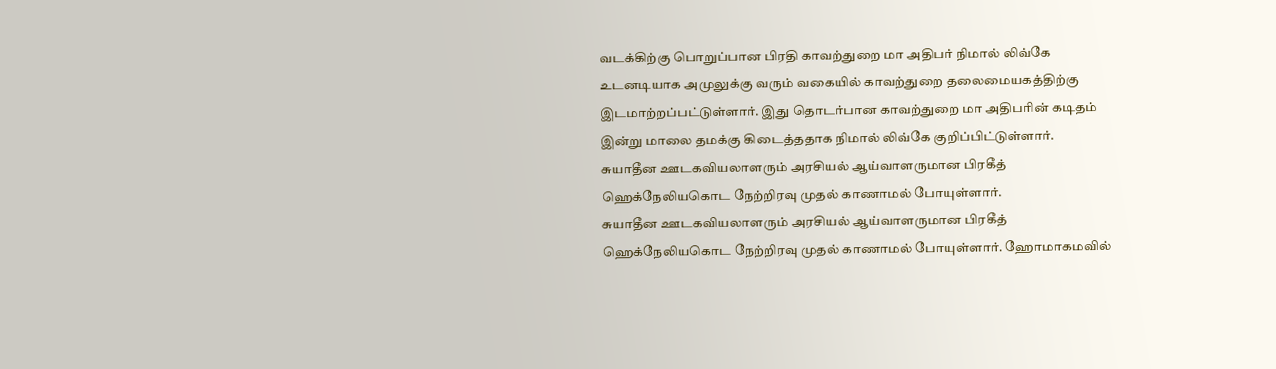வடக்கிற்கு பொறுப்பான பிரதி காவற்துறை மா அதிபர் நிமால் லிவ்கே உடனடியாக அமுலுக்கு வரும் வகையில் காவற்துறை தலைமையகத்திற்கு இடமாற்றப்பட்டுள்ளார். இது தொடர்பான காவற்துறை மா அதிபரின் கடிதம் இன்று மாலை தமக்கு கிடைத்ததாக நிமால் லிவ்கே குறிப்பிட்டுள்ளார்.
சுயாதீன ஊடகவியலாளரும் அரசியல் ஆய்வாளருமான பிரகீத் ஹெக்நேலியகொட நேற்றிரவு முதல் காணாமல் போயுள்ளார்.
சுயாதீன ஊடகவியலாளரும் அரசியல் ஆய்வாளருமான பிரகீத் ஹெக்நேலியகொட நேற்றிரவு முதல் காணாமல் போயுள்ளார். ஹோமாகமவில்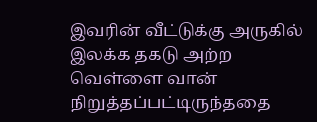இவரின் வீட்டுக்கு அருகில் இலக்க தகடு அற்ற வெள்ளை வான் நிறுத்தப்பட்டிருந்ததை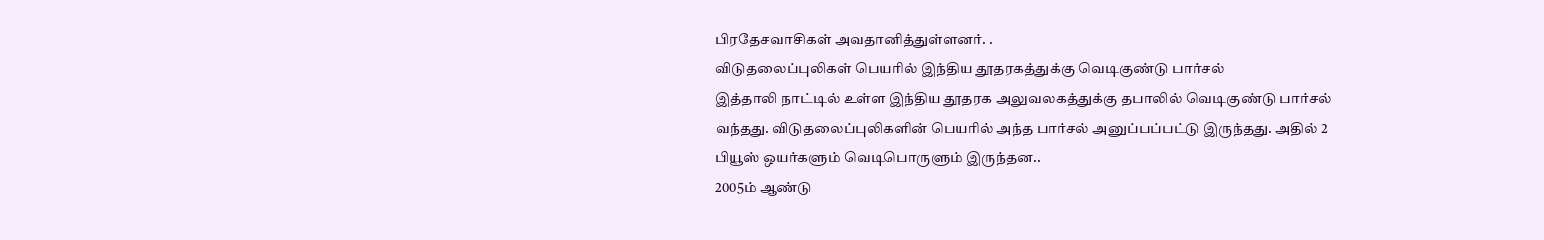பிரதேசவாசிகள் அவதானித்துள்ளனர். .
விடுதலைப்புலிகள் பெயரில் இந்திய தூதரகத்துக்கு வெடிகுண்டு பார்சல்
இத்தாலி நாட்டில் உள்ள இந்திய தூதரக அலுவலகத்துக்கு தபாலில் வெடிகுண்டு பார்சல் வந்தது. விடுதலைப்புலிகளின் பெயரில் அந்த பார்சல் அனுப்பப்பட்டு இருந்தது. அதில் 2 பியூஸ் ஒயர்களும் வெடிபொருளும் இருந்தன..
2005ம் ஆண்டு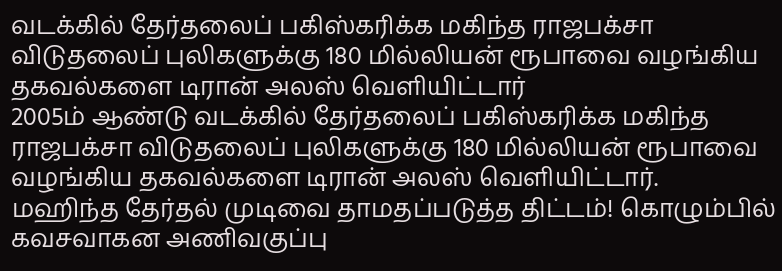வடக்கில் தேர்தலைப் பகிஸ்கரிக்க மகிந்த ராஜபக்சா விடுதலைப் புலிகளுக்கு 180 மில்லியன் ரூபாவை வழங்கிய தகவல்களை டிரான் அலஸ் வெளியிட்டார்
2005ம் ஆண்டு வடக்கில் தேர்தலைப் பகிஸ்கரிக்க மகிந்த ராஜபக்சா விடுதலைப் புலிகளுக்கு 180 மில்லியன் ரூபாவை வழங்கிய தகவல்களை டிரான் அலஸ் வெளியிட்டார்.
மஹிந்த தேர்தல் முடிவை தாமதப்படுத்த திட்டம்! கொழும்பில் கவசவாகன அணிவகுப்பு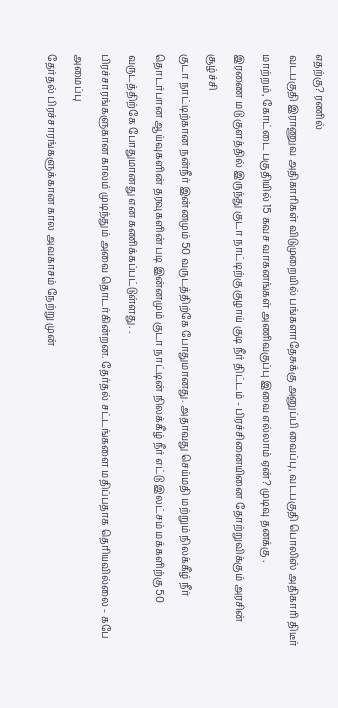எதற்கு? ரணில்
வடபகுதி இராணுவ அதிகாரிகள் விடுமுறையில் பங்களாதேசுக்கு அனுப்பி வைப்பு, வடபகுதி பொலிஸ் அதிகாரி திடீர் மாற்றம், கோட்டை பகுதியில் 15 கவச வாகனங்கள் அணிவகுப்பு இவை எல்லாம் ஏன்? முடிவு தனக்கு .
இரணை மடு குளத்தில் இருந்து குடா நாட்டிற்கு குழாய் குடி நீர் திட்டம் - பிரச்சினையினை தோற்றுவிக்கும் அரசின் சூழ்ச்சி
குடா நாட்டிற்கான நன்நீர் இன்னமும் 50 வருடத்திற்கே போதுமானது. அதாவது செய்மதி மற்றும் நிலக்கீழ் நீர் தொடர்பான ஆய்வுகளின் தரவுகளின் படி இன்னமும் குடா நாட்டின் நிலக்கீழ் நீர் எட்டு இலட்சம் மக்களிற்கு 50 வருடத்திற்கே போதுமானது என கணிக்கப்பட்டுள்ளது. .
பிரச்சாரங்களுகான காலம் முடிந்தும் அவை தொடர்கின்றன. தேர்தல் சட்டங்களை மதிப்பதாக தெரியவில்லை - கபே அமைப்பு
தேர்தல் பிரச்சாரங்களுக்கான கால அவகாசம் நேற்று முன்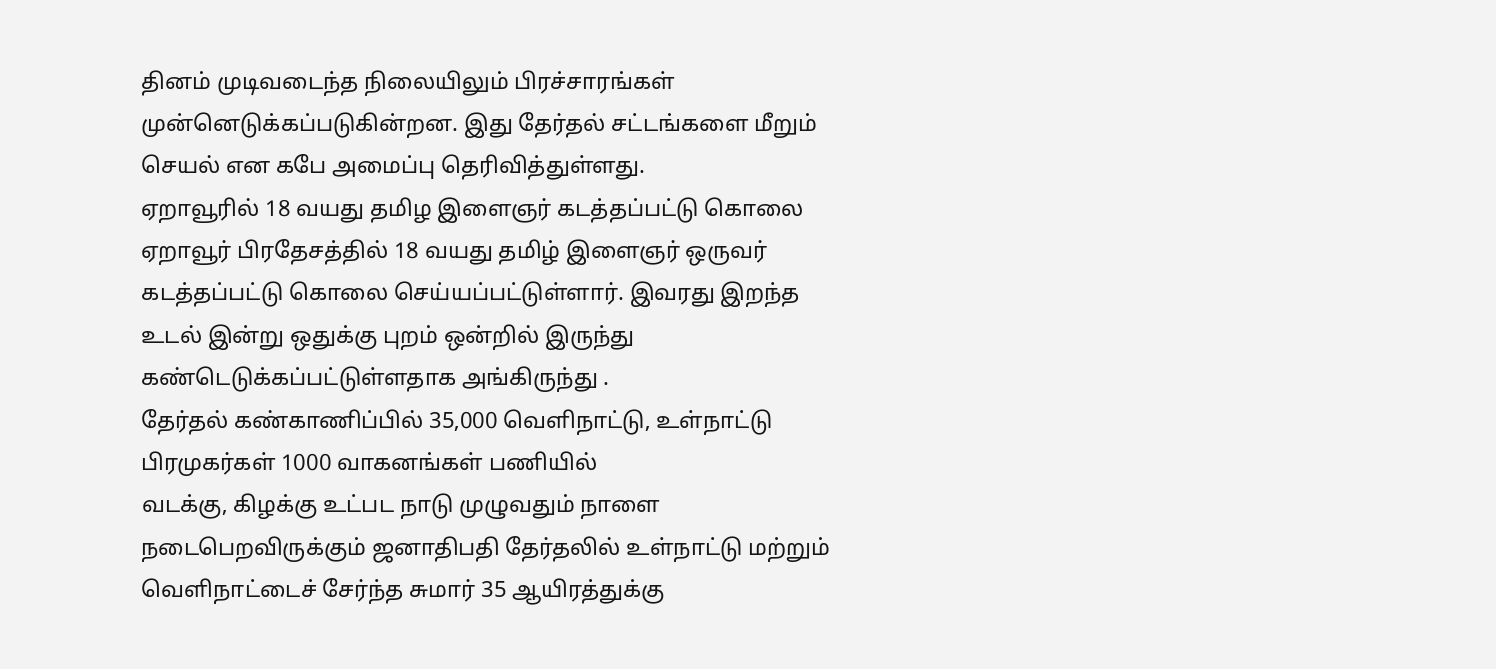தினம் முடிவடைந்த நிலையிலும் பிரச்சாரங்கள் முன்னெடுக்கப்படுகின்றன. இது தேர்தல் சட்டங்களை மீறும் செயல் என கபே அமைப்பு தெரிவித்துள்ளது.
ஏறாவூரில் 18 வயது தமிழ இளைஞர் கடத்தப்பட்டு கொலை
ஏறாவூர் பிரதேசத்தில் 18 வயது தமிழ் இளைஞர் ஒருவர் கடத்தப்பட்டு கொலை செய்யப்பட்டுள்ளார். இவரது இறந்த உடல் இன்று ஒதுக்கு புறம் ஒன்றில் இருந்து கண்டெடுக்கப்பட்டுள்ளதாக அங்கிருந்து .
தேர்தல் கண்காணிப்பில் 35,000 வெளிநாட்டு, உள்நாட்டு பிரமுகர்கள் 1000 வாகனங்கள் பணியில்
வடக்கு, கிழக்கு உட்பட நாடு முழுவதும் நாளை நடைபெறவிருக்கும் ஜனாதிபதி தேர்தலில் உள்நாட்டு மற்றும் வெளிநாட்டைச் சேர்ந்த சுமார் 35 ஆயிரத்துக்கு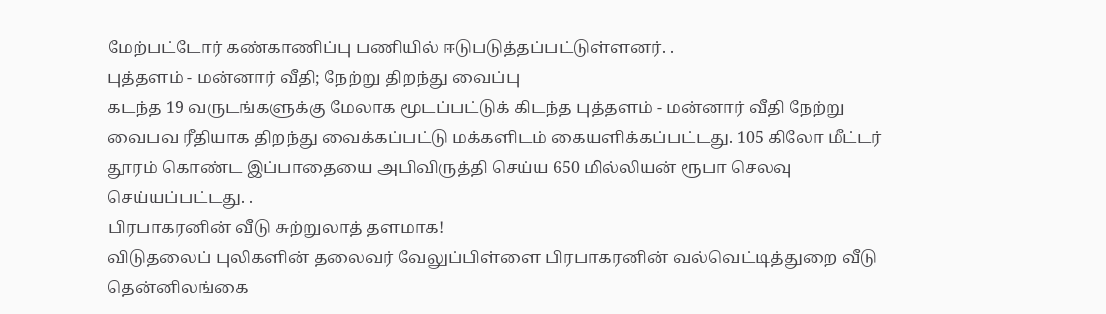மேற்பட்டோர் கண்காணிப்பு பணியில் ஈடுபடுத்தப்பட்டுள்ளனர். .
புத்தளம் - மன்னார் வீதி; நேற்று திறந்து வைப்பு
கடந்த 19 வருடங்களுக்கு மேலாக மூடப்பட்டுக் கிடந்த புத்தளம் - மன்னார் வீதி நேற்று வைபவ ரீதியாக திறந்து வைக்கப்பட்டு மக்களிடம் கையளிக்கப்பட்டது. 105 கிலோ மீட்டர் தூரம் கொண்ட இப்பாதையை அபிவிருத்தி செய்ய 650 மில்லியன் ரூபா செலவு செய்யப்பட்டது. .
பிரபாகரனின் வீடு சுற்றுலாத் தளமாக!
விடுதலைப் புலிகளின் தலைவர் வேலுப்பிள்ளை பிரபாகரனின் வல்வெட்டித்துறை வீடு தென்னிலங்கை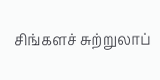சிங்களச் சுற்றுலாப்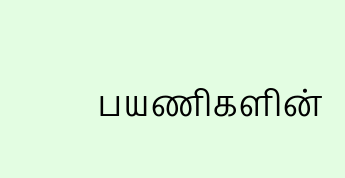பயணிகளின்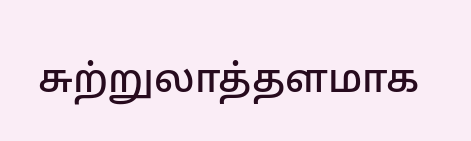சுற்றுலாத்தளமாக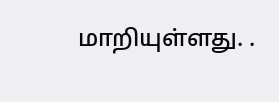மாறியுள்ளது. .